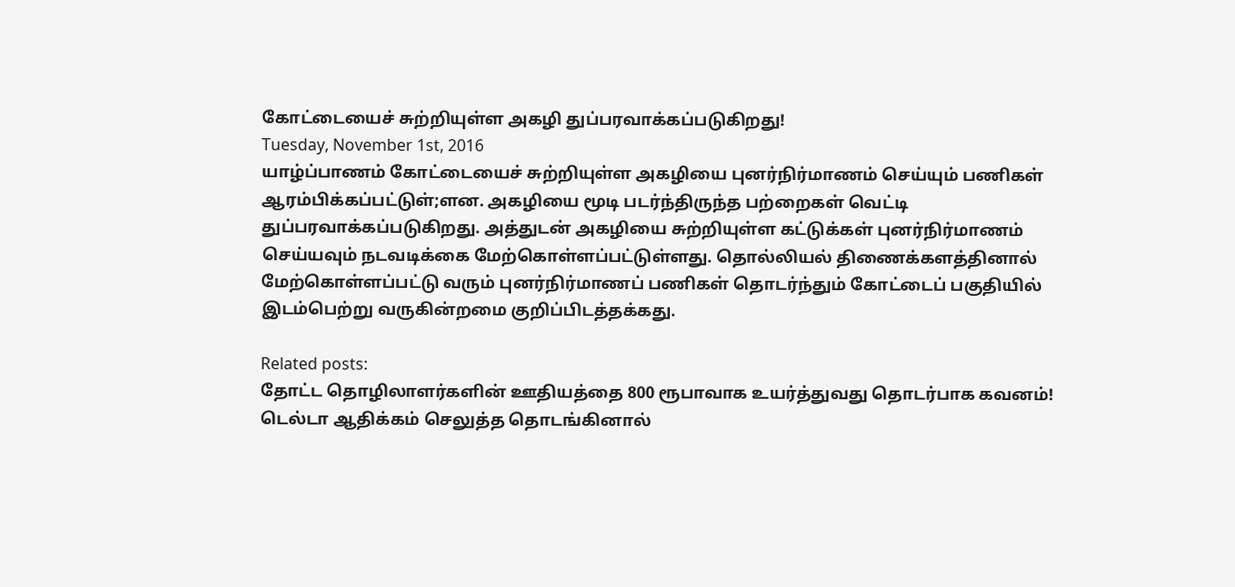கோட்டையைச் சுற்றியுள்ள அகழி துப்பரவாக்கப்படுகிறது!
Tuesday, November 1st, 2016
யாழ்ப்பாணம் கோட்டையைச் சுற்றியுள்ள அகழியை புனர்நிர்மாணம் செய்யும் பணிகள் ஆரம்பிக்கப்பட்டுள்;ளன. அகழியை மூடி படர்ந்திருந்த பற்றைகள் வெட்டி துப்பரவாக்கப்படுகிறது. அத்துடன் அகழியை சுற்றியுள்ள கட்டுக்கள் புனர்நிர்மாணம் செய்யவும் நடவடிக்கை மேற்கொள்ளப்பட்டுள்ளது. தொல்லியல் திணைக்களத்தினால் மேற்கொள்ளப்பட்டு வரும் புனர்நிர்மாணப் பணிகள் தொடர்ந்தும் கோட்டைப் பகுதியில் இடம்பெற்று வருகின்றமை குறிப்பிடத்தக்கது.

Related posts:
தோட்ட தொழிலாளர்களின் ஊதியத்தை 800 ரூபாவாக உயர்த்துவது தொடர்பாக கவனம்!
டெல்டா ஆதிக்கம் செலுத்த தொடங்கினால்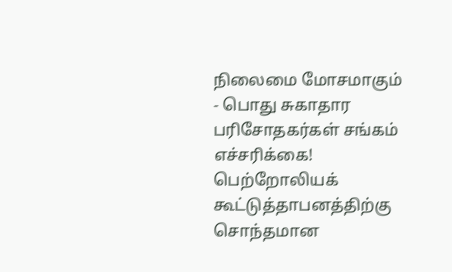நிலைமை மோசமாகும் - பொது சுகாதார பரிசோதகர்கள் சங்கம் எச்சரிக்கை!
பெற்றோலியக் கூட்டுத்தாபனத்திற்கு சொந்தமான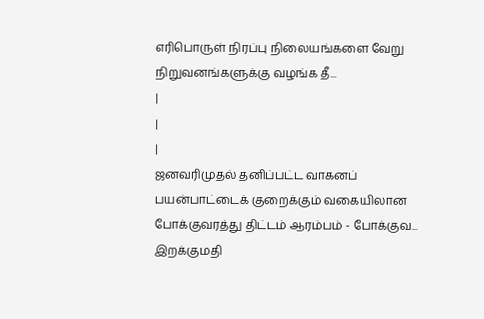எரிபொருள் நிரப்பு நிலையங்களை வேறு நிறுவனங்களுக்கு வழங்க தீ...
|
|
|
ஜனவரிமுதல் தனிப்பட்ட வாகனப் பயன்பாட்டைக் குறைக்கும் வகையிலான போக்குவரத்து திட்டம் ஆரம்பம் - போக்குவ...
இறக்குமதி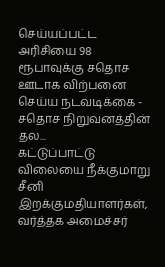செய்யப்பட்ட அரிசியை 98 ரூபாவுக்கு சதொச ஊடாக விற்பனை செய்ய நடவடிக்கை - சதொச நிறுவனத்தின் தல...
கட்டுப்பாட்டு விலையை நீக்குமாறு சீனி இறக்குமதியாளர்கள், வர்த்தக அமைச்சர்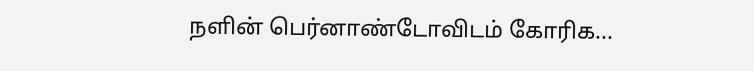நளின் பெர்னாண்டோவிடம் கோரிக...